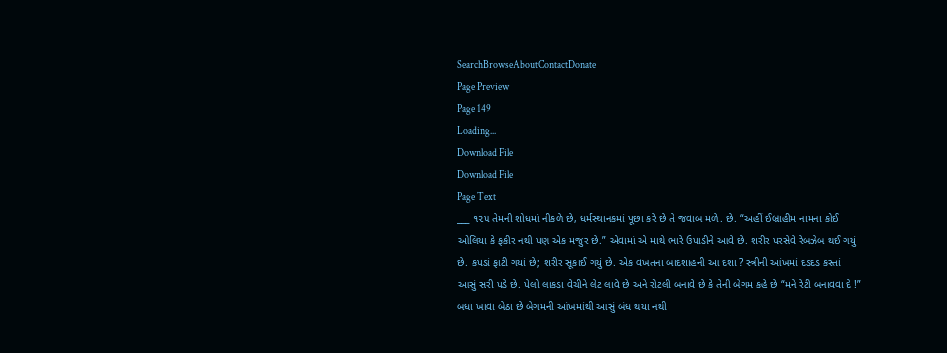SearchBrowseAboutContactDonate
Page Preview
Page 149
Loading...
Download File
Download File
Page Text
___ ૧૨૫ તેમની શોધમાં નીકળે છે, ધર્મસ્થાનકમાં પૂછા કરે છે તે જવાબ મળે. છે. “અહીં ઈબ્રાહીમ નામના કોઈ ઓલિયા કે ફકીર નથી પણ એક મજુર છે.” એવામાં એ માથે ભારે ઉપાડીને આવે છે. શરીર પરસેવે રેબઝેબ થઈ ગયું છે. કપડાં ફાટી ગયાં છે; શરીર સૂકાઈ ગયું છે. એક વખતના બાદશાહની આ દશા ? સ્ત્રીની આંખમાં દડદડ કસ્તાં આસું સરી પડે છે. પેલો લાકડા વેચીને લેટ લાવે છે અને રોટલી બનાવે છે કે તેની બેગમ કહે છે “મને રેટી બનાવવા દે !” બધા ખાવા બેઠા છે બેગમની આંખમાંથી આસું બંધ થયા નથી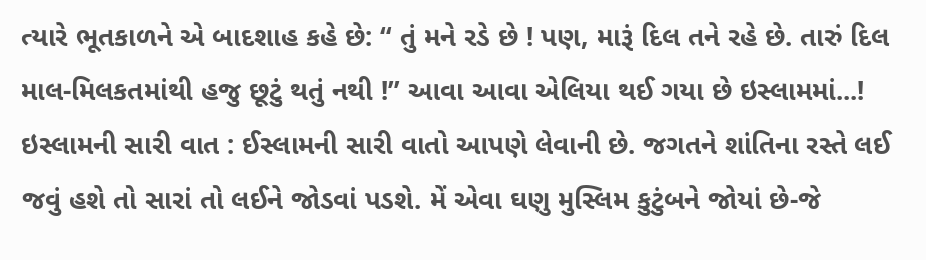ત્યારે ભૂતકાળને એ બાદશાહ કહે છે: “ તું મને રડે છે ! પણ, મારૂં દિલ તને રહે છે. તારું દિલ માલ-મિલકતમાંથી હજુ છૂટું થતું નથી !” આવા આવા એલિયા થઈ ગયા છે ઇસ્લામમાં...! ઇસ્લામની સારી વાત : ઈસ્લામની સારી વાતો આપણે લેવાની છે. જગતને શાંતિના રસ્તે લઈ જવું હશે તો સારાં તો લઈને જોડવાં પડશે. મેં એવા ઘણુ મુસ્લિમ કુટુંબને જોયાં છે-જે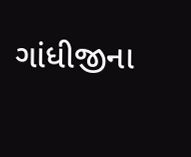ગાંધીજીના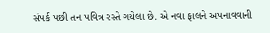સંપર્ક પછી તન પવિત્ર રસ્તે ગયેલા છે. એ નવા ફાલને અપનાવવાની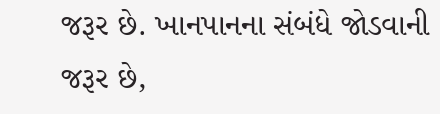જરૂર છે. ખાનપાનના સંબંધે જોડવાની જરૂર છે,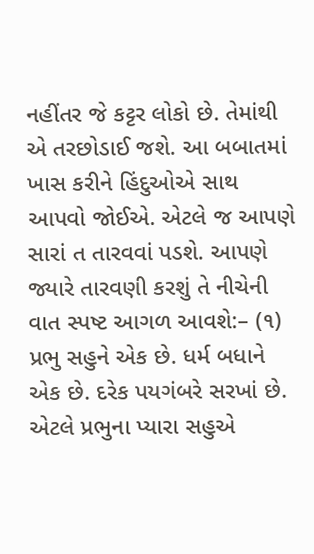નહીંતર જે કટ્ટર લોકો છે. તેમાંથી એ તરછોડાઈ જશે. આ બબાતમાં ખાસ કરીને હિંદુઓએ સાથ આપવો જોઈએ. એટલે જ આપણે સારાં ત તારવવાં પડશે. આપણે જ્યારે તારવણી કરશું તે નીચેની વાત સ્પષ્ટ આગળ આવશે:– (૧) પ્રભુ સહુને એક છે. ધર્મ બધાને એક છે. દરેક પયગંબરે સરખાં છે. એટલે પ્રભુના પ્યારા સહુએ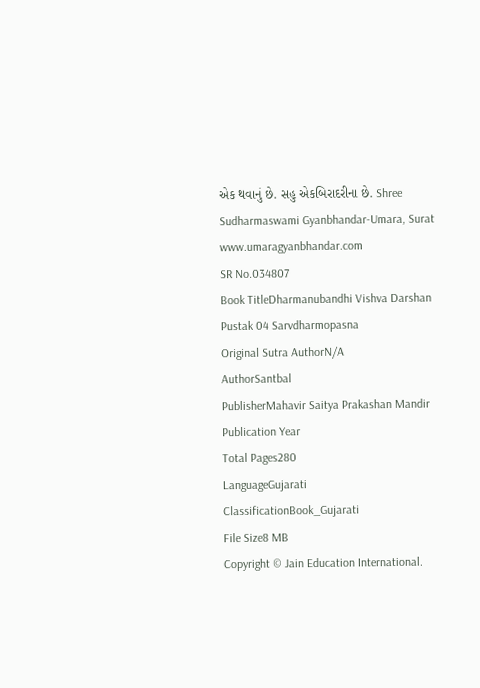એક થવાનું છે. સહુ એકબિરાદરીના છે. Shree Sudharmaswami Gyanbhandar-Umara, Surat www.umaragyanbhandar.com
SR No.034807
Book TitleDharmanubandhi Vishva Darshan Pustak 04 Sarvdharmopasna
Original Sutra AuthorN/A
AuthorSantbal
PublisherMahavir Saitya Prakashan Mandir
Publication Year
Total Pages280
LanguageGujarati
ClassificationBook_Gujarati
File Size8 MB
Copyright © Jain Education International.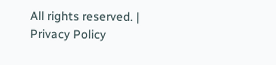All rights reserved. | Privacy Policy